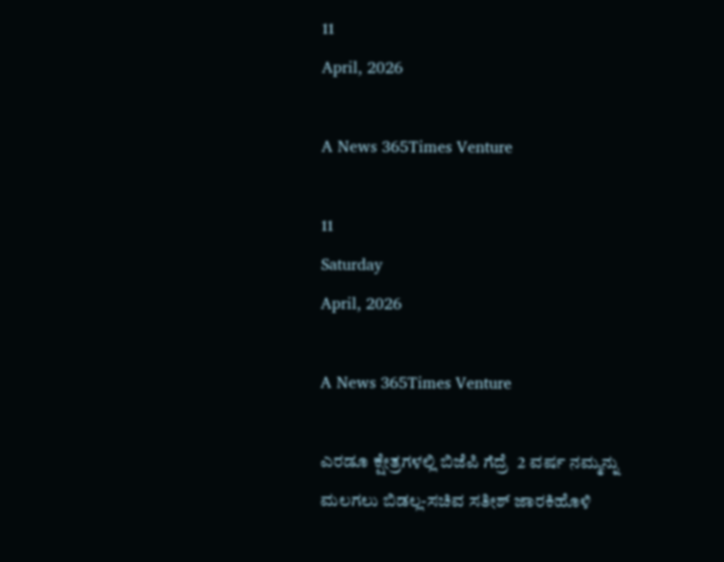11
April, 2026

A News 365Times Venture

11
Saturday
April, 2026

A News 365Times Venture

ಎರಡೂ ಕ್ಷೇತ್ರಗಳಲ್ಲಿ ಬಿಜೆಪಿ ಗೆದ್ರೆ  2 ವರ್ಷ ನಮ್ಮನ್ನು ಮಲಗಲು ಬಿಡಲ್ಲ-ಸಚಿವ ಸತೀಶ್ ಜಾರಕಿಹೊಳಿ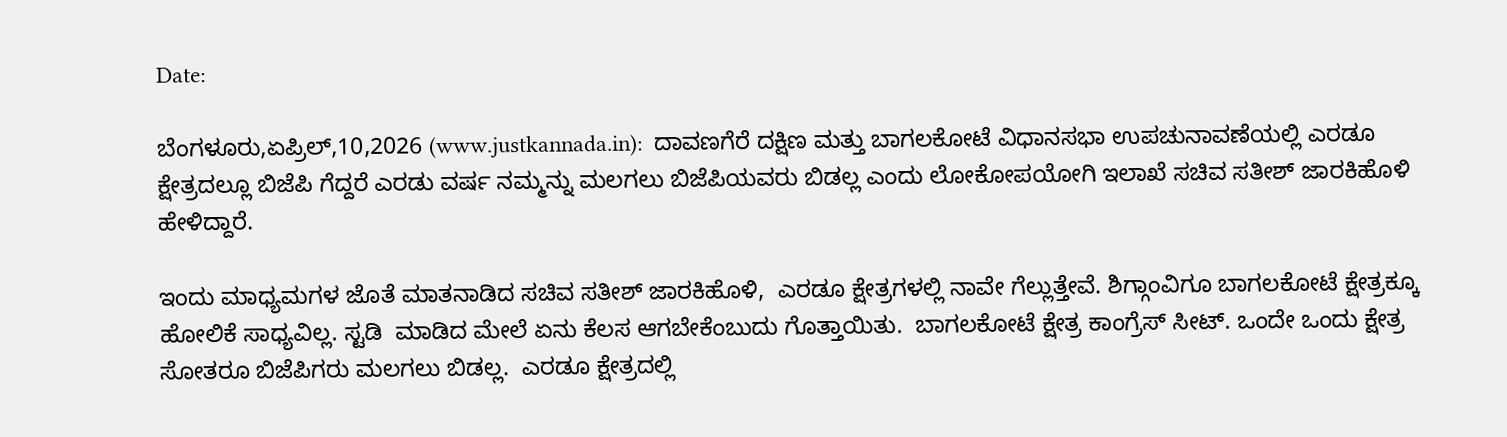Date:

ಬೆಂಗಳೂರು,ಏಪ್ರಿಲ್,10,2026 (www.justkannada.in):  ದಾವಣಗೆರೆ ದಕ್ಷಿಣ ಮತ್ತು ಬಾಗಲಕೋಟೆ ವಿಧಾನಸಭಾ ಉಪಚುನಾವಣೆಯಲ್ಲಿ ಎರಡೂ ಕ್ಷೇತ್ರದಲ್ಲೂ ಬಿಜೆಪಿ ಗೆದ್ದರೆ ಎರಡು ವರ್ಷ ನಮ್ಮನ್ನು ಮಲಗಲು ಬಿಜೆಪಿಯವರು ಬಿಡಲ್ಲ ಎಂದು ಲೋಕೋಪಯೋಗಿ ಇಲಾಖೆ ಸಚಿವ ಸತೀಶ್ ಜಾರಕಿಹೊಳಿ ಹೇಳಿದ್ದಾರೆ.

ಇಂದು ಮಾಧ್ಯಮಗಳ ಜೊತೆ ಮಾತನಾಡಿದ ಸಚಿವ ಸತೀಶ್ ಜಾರಕಿಹೊಳಿ,  ಎರಡೂ ಕ್ಷೇತ್ರಗಳಲ್ಲಿ ನಾವೇ ಗೆಲ್ಲುತ್ತೇವೆ. ಶಿಗ್ಗಾಂವಿಗೂ ಬಾಗಲಕೋಟೆ ಕ್ಷೇತ್ರಕ್ಕೂ ಹೋಲಿಕೆ ಸಾಧ್ಯವಿಲ್ಲ. ಸ್ಟಡಿ  ಮಾಡಿದ ಮೇಲೆ ಏನು ಕೆಲಸ ಆಗಬೇಕೆಂಬುದು ಗೊತ್ತಾಯಿತು.  ಬಾಗಲಕೋಟೆ ಕ್ಷೇತ್ರ ಕಾಂಗ್ರೆಸ್ ಸೀಟ್. ಒಂದೇ ಒಂದು ಕ್ಷೇತ್ರ  ಸೋತರೂ ಬಿಜೆಪಿಗರು ಮಲಗಲು ಬಿಡಲ್ಲ.  ಎರಡೂ ಕ್ಷೇತ್ರದಲ್ಲಿ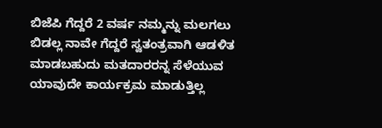ಬಿಜೆಪಿ ಗೆದ್ದರೆ 2 ವರ್ಷ ನಮ್ಮನ್ನು ಮಲಗಲು ಬಿಡಲ್ಲ ನಾವೇ ಗೆದ್ದರೆ ಸ್ವತಂತ್ರವಾಗಿ ಆಡಳಿತ ಮಾಡಬಹುದು ಮತದಾರರನ್ನ ಸೆಳೆಯುವ ಯಾವುದೇ ಕಾರ್ಯಕ್ರಮ ಮಾಡುತ್ತಿಲ್ಲ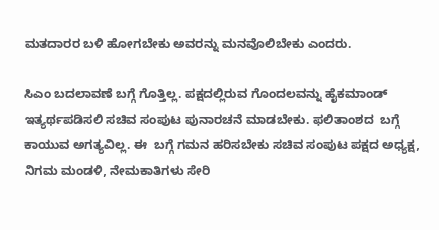ಮತದಾರರ ಬಳಿ ಹೋಗಬೇಕು ಅವರನ್ನು ಮನವೊಲಿಬೇಕು ಎಂದರು.

ಸಿಎಂ ಬದಲಾವಣೆ ಬಗ್ಗೆ ಗೊತ್ತಿಲ್ಲ. ಪಕ್ಷದಲ್ಲಿರುವ ಗೊಂದಲವನ್ನು ಹೈಕಮಾಂಡ್  ಇತ್ಯರ್ಥಪಡಿಸಲಿ ಸಚಿವ ಸಂಪುಟ ಪುನಾರಚನೆ ಮಾಡಬೇಕು. ಫಲಿತಾಂಶದ  ಬಗ್ಗೆ ಕಾಯುವ ಅಗತ್ಯವಿಲ್ಲ. ಈ  ಬಗ್ಗೆ ಗಮನ ಹರಿಸಬೇಕು ಸಚಿವ ಸಂಪುಟ ಪಕ್ಷದ ಅಧ್ಯಕ್ಷ,  ನಿಗಮ ಮಂಡಳಿ, ನೇಮಕಾತಿಗಳು ಸೇರಿ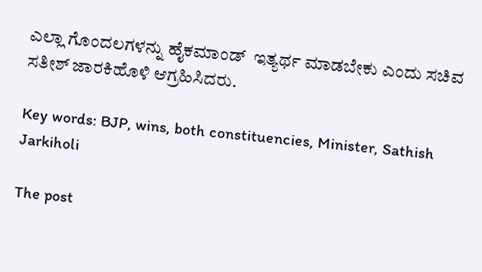ಎಲ್ಲಾ ಗೊಂದಲಗಳನ್ನು ಹೈಕಮಾಂಡ್  ಇತ್ಯರ್ಥ ಮಾಡಬೇಕು ಎಂದು ಸಚಿವ ಸತೀಶ್ ಜಾರಕಿಹೊಳಿ ಆಗ್ರಹಿಸಿದರು.

Key words: BJP, wins, both constituencies, Minister, Sathish Jarkiholi

The post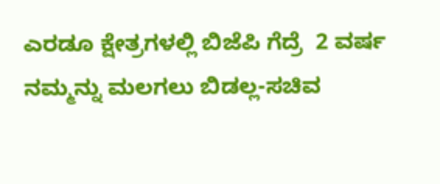ಎರಡೂ ಕ್ಷೇತ್ರಗಳಲ್ಲಿ ಬಿಜೆಪಿ ಗೆದ್ರೆ  2 ವರ್ಷ ನಮ್ಮನ್ನು ಮಲಗಲು ಬಿಡಲ್ಲ-ಸಚಿವ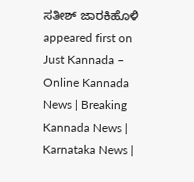ಸತೀಶ್ ಜಾರಕಿಹೊಳಿ appeared first on Just Kannada – Online Kannada News | Breaking Kannada News | Karnataka News |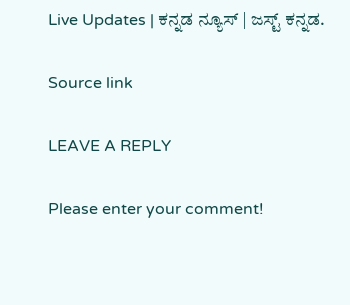Live Updates | ಕನ್ನಡ ನ್ಯೂಸ್ | ಜಸ್ಟ್ ಕನ್ನಡ.

Source link

LEAVE A REPLY

Please enter your comment!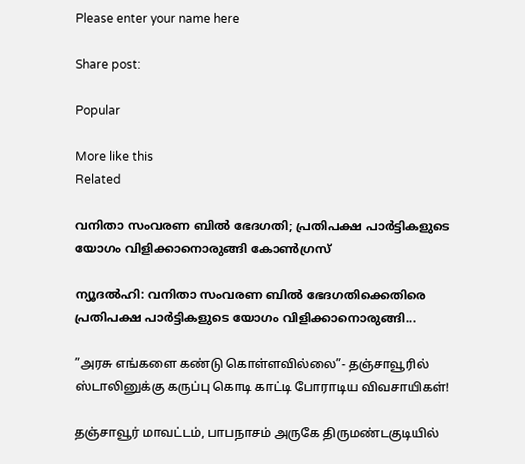Please enter your name here

Share post:

Popular

More like this
Related

വനിതാ സംവരണ ബിൽ ഭേദഗതി; പ്രതിപക്ഷ പാർട്ടികളുടെ യോഗം വിളിക്കാനൊരുങ്ങി കോൺഗ്രസ്

ന്യൂദൽഹി: വനിതാ സംവരണ ബിൽ ഭേദഗതിക്കെതിരെ പ്രതിപക്ഷ പാർട്ടികളുടെ യോഗം വിളിക്കാനൊരുങ്ങി...

”அரசு எங்களை கண்டு கொள்ளவில்லை”- தஞ்சாவூரில் ஸ்டாலினுக்கு கருப்பு கொடி காட்டி போராடிய விவசாயிகள்!

தஞ்சாவூர் மாவட்டம், பாபநாசம் அருகே திருமண்டகுடியில்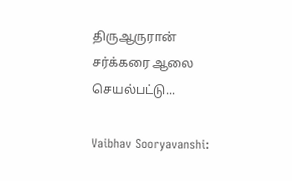திருஆருரான் சர்க்கரை ஆலை செயல்பட்டு...

Vaibhav Sooryavanshi: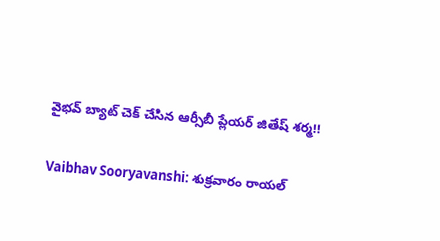వైభవ్ బ్యాట్ చెక్ చేసిన ఆర్సీబీ ప్లేయర్ జితేష్ శర్మ!!

Vaibhav Sooryavanshi: శుక్రవారం రాయల్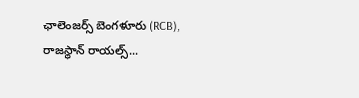ఛాలెంజర్స్ బెంగళూరు (RCB), రాజస్థాన్ రాయల్స్...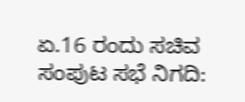ಏ.16 ರಂದು ಸಚಿವ ಸಂಪುಟ ಸಭೆ ನಿಗದಿ: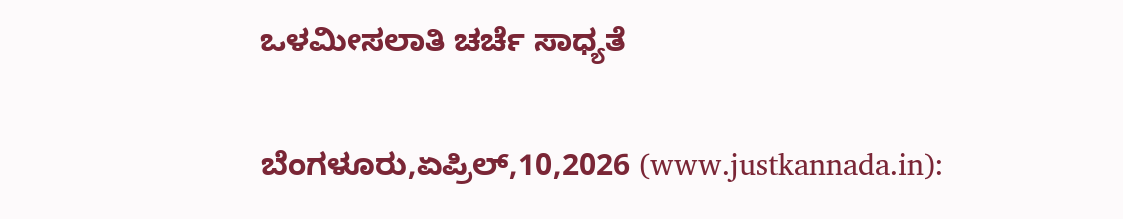ಒಳಮೀಸಲಾತಿ ಚರ್ಚೆ ಸಾಧ್ಯತೆ

ಬೆಂಗಳೂರು,ಏಪ್ರಿಲ್,10,2026 (www.justkannada.in):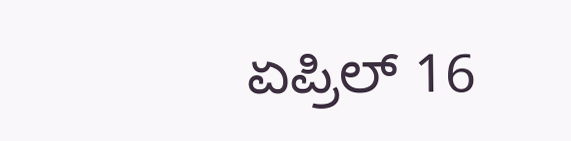ಏಪ್ರಿಲ್ 16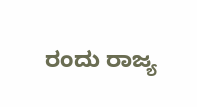ರಂದು ರಾಜ್ಯ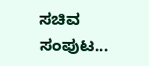ಸಚಿವ ಸಂಪುಟ...